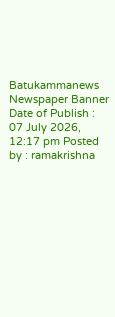Batukammanews
Newspaper Banner
Date of Publish : 07 July 2026, 12:17 pm Posted by : ramakrishna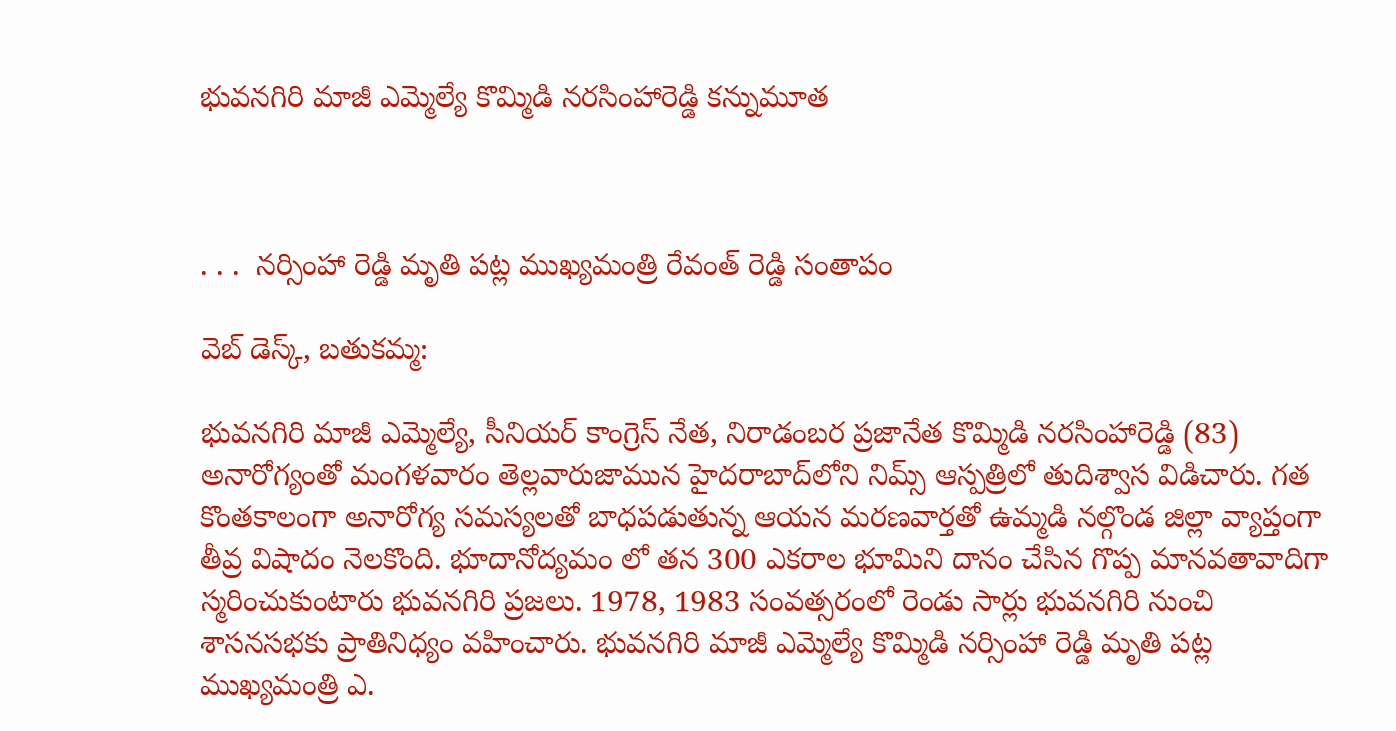భువనగిరి మాజీ ఎమ్మెల్యే కొమ్మిడి నరసింహారెడ్డి కన్నుమూత



. . .  నర్సింహా రెడ్డి మృతి పట్ల ముఖ్యమంత్రి రేవంత్ రెడ్డి సంతాపం

వెబ్ డెస్క్, బతుకమ్మ:

భువనగిరి మాజీ ఎమ్మెల్యే, సీనియర్ కాంగ్రెస్ నేత, నిరాడంబర ప్రజానేత కొమ్మిడి నరసింహారెడ్డి (83) అనారోగ్యంతో మంగళవారం తెల్లవారుజామున హైదరాబాద్‌లోని నిమ్స్ ఆస్పత్రిలో తుదిశ్వాస విడిచారు. గత కొంతకాలంగా అనారోగ్య సమస్యలతో బాధపడుతున్న ఆయన మరణవార్తతో ఉమ్మడి నల్గొండ జిల్లా వ్యాప్తంగా తీవ్ర విషాదం నెలకొంది. భూదానోద్యమం లో తన 300 ఎకరాల భూమిని దానం చేసిన గొప్ప మానవతావాదిగా స్మరించుకుంటారు భువనగిరి ప్రజలు. 1978, 1983 సంవత్సరంలో రెండు సార్లు భువనగిరి నుంచి శాసనసభకు ప్రాతినిధ్యం వహించారు. భువనగిరి మాజీ ఎమ్మెల్యే కొమ్మిడి నర్సింహా రెడ్డి మృతి పట్ల ముఖ్యమంత్రి ఎ.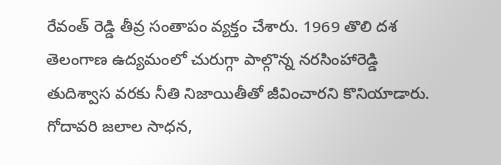రేవంత్ రెడ్డి తీవ్ర సంతాపం వ్యక్తం చేశారు. 1969 తొలి దశ తెలంగాణ ఉద్యమంలో చురుగ్గా పాల్గొన్న నరసింహారెడ్డి తుదిశ్వాస వరకు నీతి నిజాయితీతో జీవించారని కొనియాడారు. గోదావరి జలాల సాధన,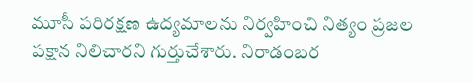మూసీ పరిరక్షణ ఉద్యమాలను నిర్వహించి నిత్యం ప్రజల పక్షాన నిలిచారని గుర్తుచేశారు. నిరాడంబర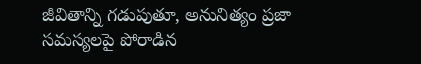జీవితాన్ని గడుపుతూ, అనునిత్యం ప్రజా సమస్యలపై పోరాడిన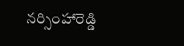నర్సింహారెడ్డి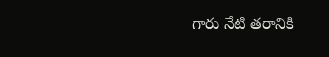గారు నేటి తరానికి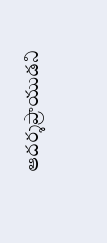ఆదర్శప్రాయుడని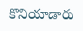కొనియాడారు